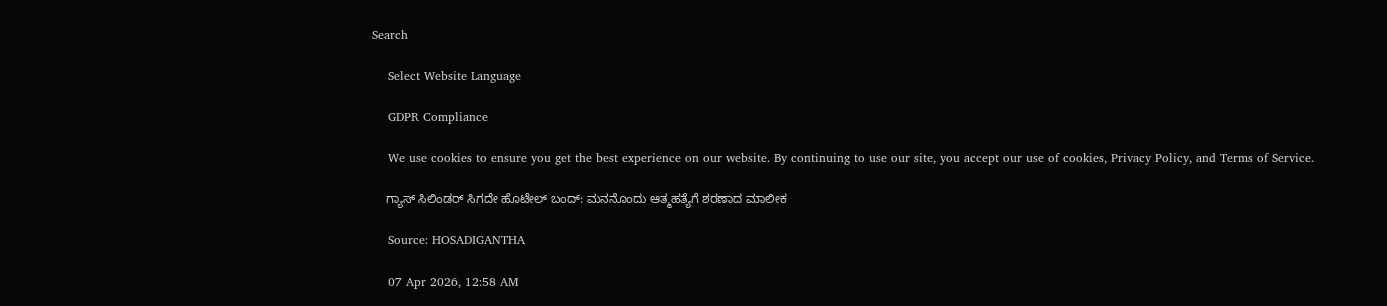Search

    Select Website Language

    GDPR Compliance

    We use cookies to ensure you get the best experience on our website. By continuing to use our site, you accept our use of cookies, Privacy Policy, and Terms of Service.

    ಗ್ಯಾಸ್ ಸಿಲಿಂಡರ್ ಸಿಗದೇ ಹೊಟೇಲ್ ಬಂದ್: ಮನನೊಂದು ಆತ್ಮಹತ್ಯೆಗೆ ಶರಣಾದ ಮಾಲೀಕ

    Source: HOSADIGANTHA

    07 Apr 2026, 12:58 AM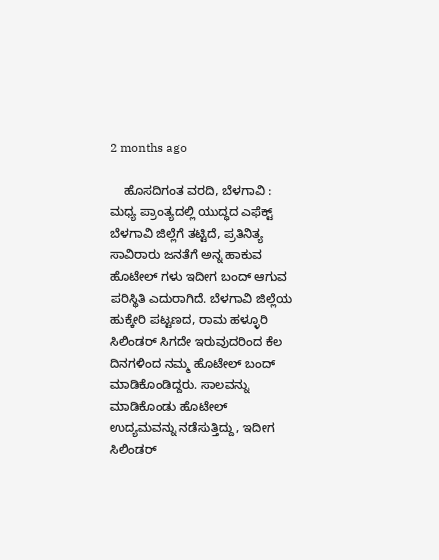2 months ago

    ಹೊಸದಿಗಂತ ವರದಿ, ಬೆಳಗಾವಿ : ಮಧ್ಯ ಪ್ರಾಂತ್ಯದಲ್ಲಿ ಯುದ್ಧದ ಎಫೆಕ್ಟ್ ಬೆಳಗಾವಿ ಜಿಲ್ಲೆಗೆ ತಟ್ಟಿದೆ, ಪ್ರತಿನಿತ್ಯ ಸಾವಿರಾರು ಜನತೆಗೆ ಅನ್ನ ಹಾಕುವ ಹೊಟೇಲ್ ಗಳು ಇದೀಗ ಬಂದ್ ಆಗುವ ಪರಿಸ್ಥಿತಿ ಎದುರಾಗಿದೆ. ಬೆಳಗಾವಿ ಜಿಲ್ಲೆಯ ಹುಕ್ಕೇರಿ ಪಟ್ಟಣದ, ರಾಮ ಹಳ್ಳೂರಿ ಸಿಲಿಂಡರ್ ಸಿಗದೇ ಇರುವುದರಿಂದ ಕೆಲ ದಿನಗಳಿಂದ ನಮ್ಮ ಹೊಟೇಲ್ ಬಂದ್ ಮಾಡಿಕೊಂಡಿದ್ದರು. ಸಾಲವನ್ನು ಮಾಡಿಕೊಂಡು ಹೊಟೇಲ್ ಉದ್ಯಮವನ್ನು ನಡೆಸುತ್ತಿದ್ದು, ಇದೀಗ ಸಿಲಿಂಡರ್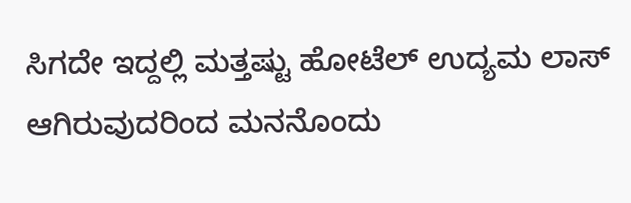ಸಿಗದೇ ಇದ್ದಲ್ಲಿ ಮತ್ತಷ್ಟು ಹೋಟೆಲ್ ಉದ್ಯಮ ಲಾಸ್ ಆಗಿರುವುದರಿಂದ ಮನನೊಂದು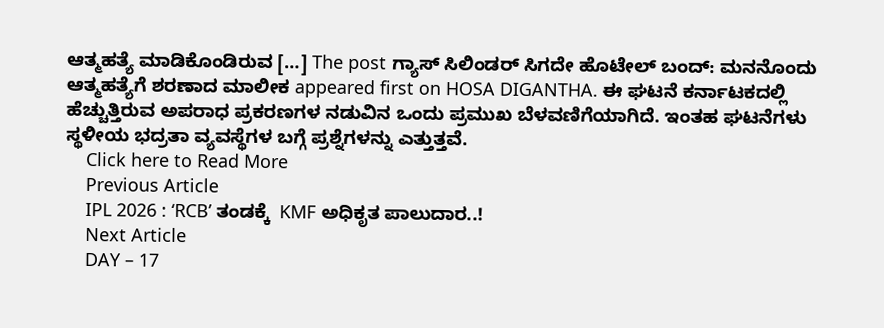ಆತ್ಮಹತ್ಯೆ ಮಾಡಿಕೊಂಡಿರುವ […] The post ಗ್ಯಾಸ್ ಸಿಲಿಂಡರ್ ಸಿಗದೇ ಹೊಟೇಲ್ ಬಂದ್: ಮನನೊಂದು ಆತ್ಮಹತ್ಯೆಗೆ ಶರಣಾದ ಮಾಲೀಕ appeared first on HOSA DIGANTHA. ಈ ಘಟನೆ ಕರ್ನಾಟಕದಲ್ಲಿ ಹೆಚ್ಚುತ್ತಿರುವ ಅಪರಾಧ ಪ್ರಕರಣಗಳ ನಡುವಿನ ಒಂದು ಪ್ರಮುಖ ಬೆಳವಣಿಗೆಯಾಗಿದೆ. ಇಂತಹ ಘಟನೆಗಳು ಸ್ಥಳೀಯ ಭದ್ರತಾ ವ್ಯವಸ್ಥೆಗಳ ಬಗ್ಗೆ ಪ್ರಶ್ನೆಗಳನ್ನು ಎತ್ತುತ್ತವೆ.
    Click here to Read More
    Previous Article
    IPL 2026 : ‘RCB’ ತಂಡಕ್ಕೆ  KMF ಅಧಿಕೃತ ಪಾಲುದಾರ..!
    Next Article
    DAY – 17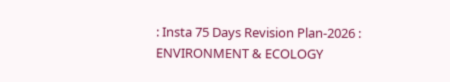: Insta 75 Days Revision Plan-2026 : ENVIRONMENT & ECOLOGY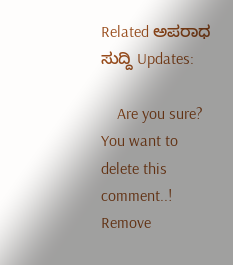Related ಅಪರಾಧ ಸುದ್ದಿ Updates:

    Are you sure? You want to delete this comment..! Remove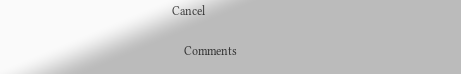Cancel

    Comments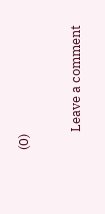(0)

      Leave a comment